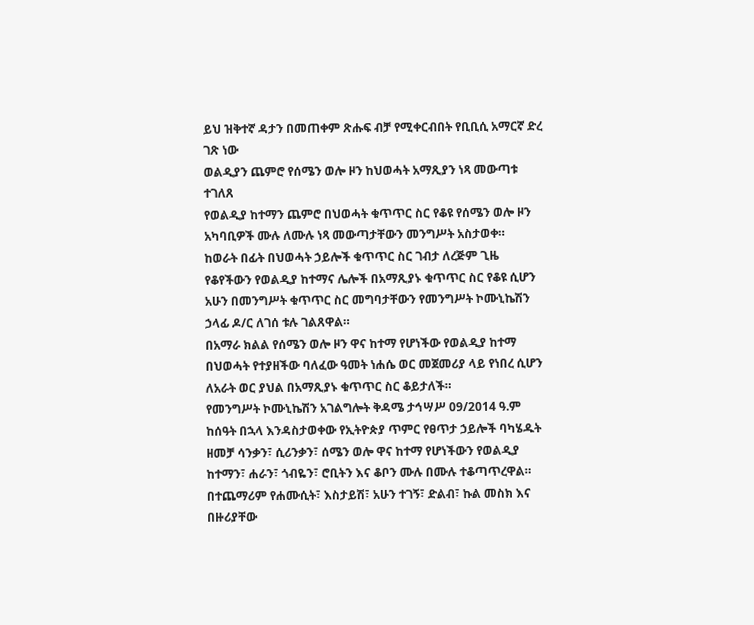ይህ ዝቅተኛ ዳታን በመጠቀም ጽሑፍ ብቻ የሚቀርብበት የቢቢሲ አማርኛ ድረ ገጽ ነው
ወልዲያን ጨምሮ የሰሜን ወሎ ዞን ከህወሓት አማጺያን ነጻ መውጣቱ ተገለጸ
የወልዲያ ከተማን ጨምሮ በህወሓት ቁጥጥር ስር የቆዩ የሰሜን ወሎ ዞን አካባቢዎች ሙሉ ለሙሉ ነጻ መውጣታቸውን መንግሥት አስታወቀ።
ከወራት በፊት በህወሓት ኃይሎች ቁጥጥር ስር ገብታ ለረጅም ጊዜ የቆየችውን የወልዲያ ከተማና ሌሎች በአማጺያኑ ቁጥጥር ስር የቆዩ ሲሆን አሁን በመንግሥት ቁጥጥር ስር መግባታቸውን የመንግሥት ኮሙኒኬሽን ኃላፊ ዶ/ር ለገሰ ቱሉ ገልጸዋል።
በአማራ ክልል የሰሜን ወሎ ዞን ዋና ከተማ የሆነችው የወልዲያ ከተማ በህወሓት የተያዘችው ባለፈው ዓመት ነሐሴ ወር መጀመሪያ ላይ የነበረ ሲሆን ለአራት ወር ያህል በአማጺያኑ ቁጥጥር ስር ቆይታለች።
የመንግሥት ኮሙኒኬሽን አገልግሎት ቅዳሜ ታኅሣሥ 09/2014 ዓ.ም ከሰዓት በኋላ እንዳስታወቀው የኢትዮጵያ ጥምር የፀጥታ ኃይሎች ባካሄዱት ዘመቻ ሳንቃን፣ ሲሪንቃን፣ ሰሜን ወሎ ዋና ከተማ የሆነችውን የወልዲያ ከተማን፣ ሐራን፣ ጎብዬን፣ ሮቢትን እና ቆቦን ሙሉ በሙሉ ተቆጣጥረዋል።
በተጨማሪም የሐሙሲት፣ እስታይሽ፣ አሁን ተገኝ፣ ድልብ፣ ኩል መስክ እና በዙሪያቸው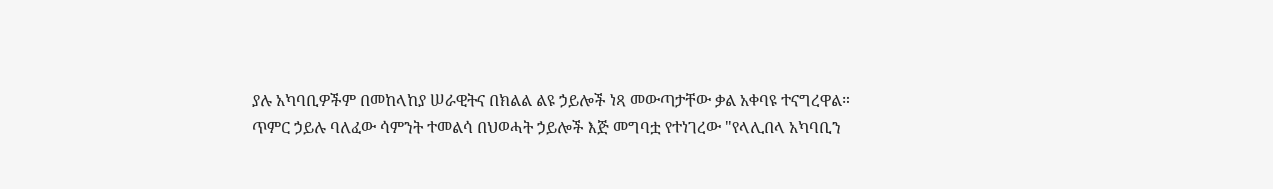ያሉ አካባቢዎችም በመከላከያ ሠራዊትና በክልል ልዩ ኃይሎች ነጻ መውጣታቸው ቃል አቀባዩ ተናግረዋል።
ጥምር ኃይሉ ባለፈው ሳምንት ተመልሳ በህወሓት ኃይሎች እጅ መግባቷ የተነገረው "የላሊበላ አካባቢን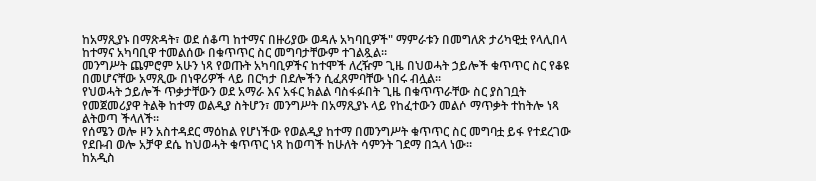ከአማጺያኑ በማጽዳት፣ ወደ ሰቆጣ ከተማና በዙሪያው ወዳሉ አካባቢዎች" ማምራቱን በመግለጽ ታሪካዊቷ የላሊበላ ከተማና አካባቢዋ ተመልሰው በቁጥጥር ስር መግባታቸውም ተገልጿል።
መንግሥት ጨምሮም አሁን ነጻ የወጡት አካባቢዎችና ከተሞች ለረዥም ጊዜ በህወሓት ኃይሎች ቁጥጥር ስር የቆዩ በመሆናቸው አማጺው በነዋሪዎች ላይ በርካታ በደሎችን ሲፈጸምባቸው ነበሩ ብሏል።
የህወሓት ኃይሎች ጥቃታቸውን ወደ አማራ እና አፋር ክልል ባስፋፉበት ጊዜ በቁጥጥራቸው ስር ያስገቧት የመጀመሪያዋ ትልቅ ከተማ ወልዲያ ስትሆን፣ መንግሥት በአማጺያኑ ላይ የከፈተውን መልሶ ማጥቃት ተከትሎ ነጻ ልትወጣ ችላለች።
የሰሜን ወሎ ዞን አስተዳደር ማዕከል የሆነችው የወልዲያ ከተማ በመንግሥት ቁጥጥር ስር መግባቷ ይፋ የተደረገው የደቡብ ወሎ አቻዋ ደሴ ከህወሓት ቁጥጥር ነጻ ከወጣች ከሁለት ሳምንት ገደማ በኋላ ነው።
ከአዲስ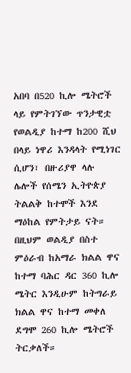አበባ በ520 ኪሎ ሜትሮች ላይ የምትገኘው ጥንታዊቷ የወልዲያ ከተማ ከ200 ሺህ በላይ ነዋሪ እንዳላት የሚነገር ሲሆን፣ በዙሪያዋ ላሉ ሌሎች የሰሜን ኢትዮጵያ ትልልቅ ከተሞች እንደ ማዕከል የምትታይ ናት።
በዚህም ወልዲያ በስተ ምዕራብ ከአማራ ክልል ዋና ከተማ ባሕር ዳር 360 ኪሎ ሜትር እንዲሁም ከትግራይ ክልል ዋና ከተማ መቀለ ደግሞ 260 ኪሎ ሜትሮች ትርቃለች።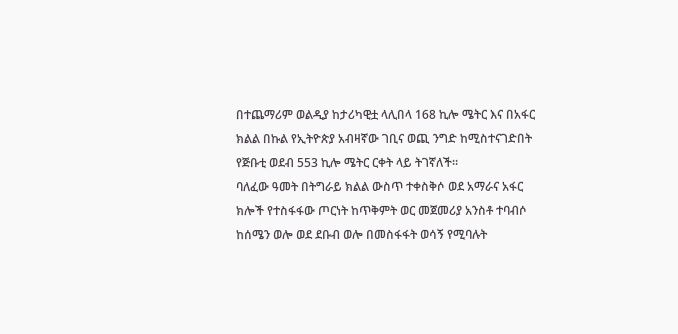በተጨማሪም ወልዲያ ከታሪካዊቷ ላሊበላ 168 ኪሎ ሜትር እና በአፋር ክልል በኩል የኢትዮጵያ አብዛኛው ገቢና ወጪ ንግድ ከሚስተናገድበት የጅቡቲ ወደብ 553 ኪሎ ሜትር ርቀት ላይ ትገኛለች።
ባለፈው ዓመት በትግራይ ክልል ውስጥ ተቀስቅሶ ወደ አማራና አፋር ክሎች የተስፋፋው ጦርነት ከጥቅምት ወር መጀመሪያ አንስቶ ተባብሶ ከሰሜን ወሎ ወደ ደቡብ ወሎ በመስፋፋት ወሳኝ የሚባሉት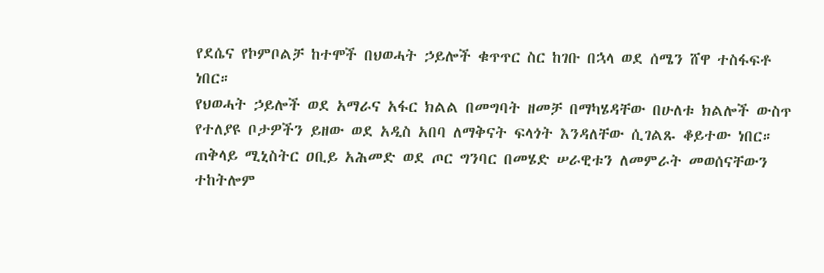የደሴና የኮምቦልቻ ከተሞች በህወሓት ኃይሎች ቁጥጥር ስር ከገቡ በኋላ ወደ ሰሜን ሸዋ ተስፋፍቶ ነበር።
የህወሓት ኃይሎች ወደ አማራና አፋር ክልል በመግባት ዘመቻ በማካሄዳቸው በሁለቱ ክልሎች ውስጥ የተለያዩ ቦታዎችን ይዘው ወደ አዲስ አበባ ለማቅናት ፍላጎት እንዳለቸው ሲገልጹ ቆይተው ነበር።
ጠቅላይ ሚኒስትር ዐቢይ አሕመድ ወደ ጦር ግንባር በመሄድ ሠራዊቱን ለመምራት መወሰናቸውን ተከትሎም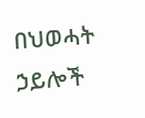በህወሓት ኃይሎች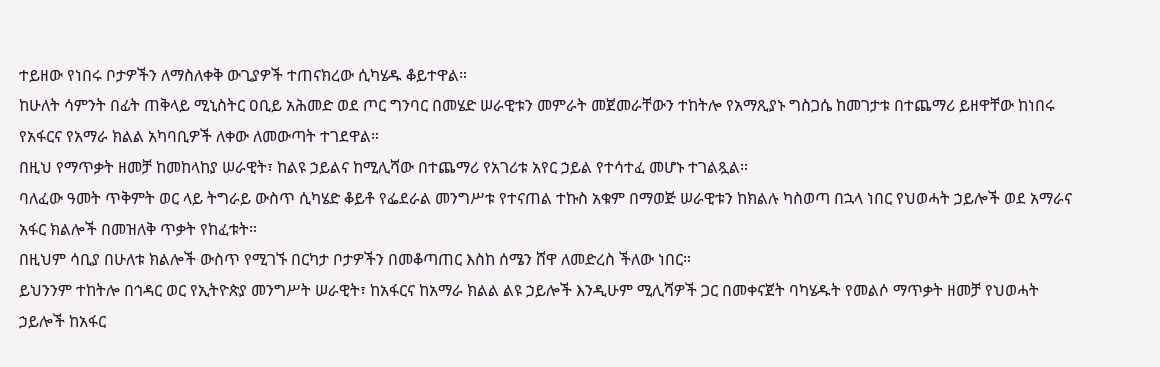ተይዘው የነበሩ ቦታዎችን ለማስለቀቅ ውጊያዎች ተጠናክረው ሲካሄዱ ቆይተዋል።
ከሁለት ሳምንት በፊት ጠቅላይ ሚኒስትር ዐቢይ አሕመድ ወደ ጦር ግንባር በመሄድ ሠራዊቱን መምራት መጀመራቸውን ተከትሎ የአማጺያኑ ግስጋሴ ከመገታቱ በተጨማሪ ይዘዋቸው ከነበሩ የአፋርና የአማራ ክልል አካባቢዎች ለቀው ለመውጣት ተገደዋል።
በዚህ የማጥቃት ዘመቻ ከመከላከያ ሠራዊት፣ ከልዩ ኃይልና ከሚሊሻው በተጨማሪ የአገሪቱ አየር ኃይል የተሳተፈ መሆኑ ተገልጿል።
ባለፈው ዓመት ጥቅምት ወር ላይ ትግራይ ውስጥ ሲካሄድ ቆይቶ የፌደራል መንግሥቱ የተናጠል ተኩስ አቁም በማወጅ ሠራዊቱን ከክልሉ ካስወጣ በኋላ ነበር የህወሓት ኃይሎች ወደ አማራና አፋር ክልሎች በመዝለቅ ጥቃት የከፈቱት።
በዚህም ሳቢያ በሁለቱ ክልሎች ውስጥ የሚገኙ በርካታ ቦታዎችን በመቆጣጠር እስከ ሰሜን ሸዋ ለመድረስ ችለው ነበር።
ይህንንም ተከትሎ በኅዳር ወር የኢትዮጵያ መንግሥት ሠራዊት፣ ከአፋርና ከአማራ ክልል ልዩ ኃይሎች እንዲሁም ሚሊሻዎች ጋር በመቀናጀት ባካሄዱት የመልሶ ማጥቃት ዘመቻ የህወሓት ኃይሎች ከአፋር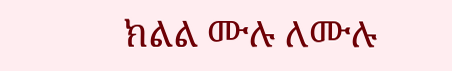ክልል ሙሉ ለሙሉ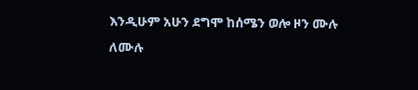እንዲሁም አሁን ደግሞ ከሰሜን ወሎ ዞን ሙሉ ለሙሉ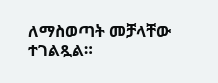ለማስወጣት መቻላቸው ተገልጿል።